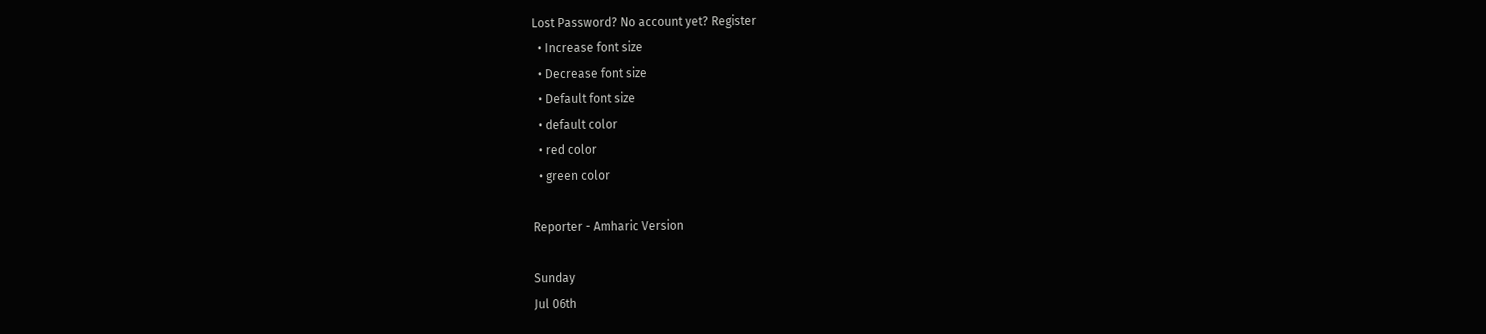Lost Password? No account yet? Register
  • Increase font size
  • Decrease font size
  • Default font size
  • default color
  • red color
  • green color

Reporter - Amharic Version

Sunday
Jul 06th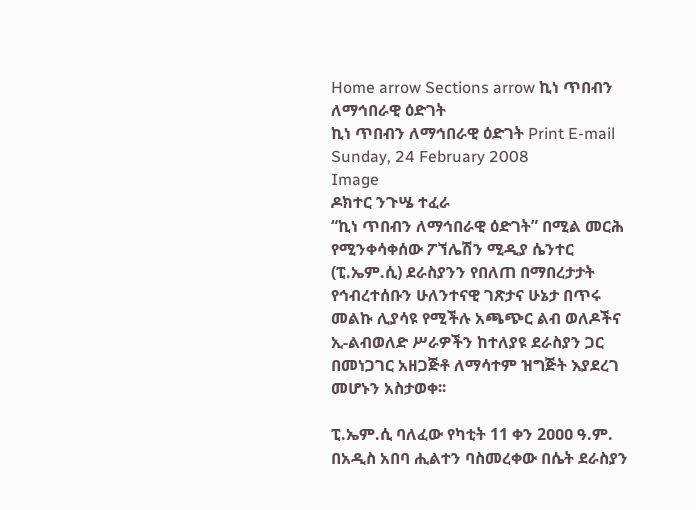Home arrow Sections arrow ኪነ ጥበብን ለማኅበራዊ ዕድገት
ኪነ ጥበብን ለማኅበራዊ ዕድገት Print E-mail
Sunday, 24 February 2008
Image
ዶክተር ንጉሤ ተፈራ
“ኪነ ጥበብን ለማኅበራዊ ዕድገት” በሚል መርሕ የሚንቀሳቀሰው ፖኘሌሽን ሚዲያ ሴንተር (ፒ.ኤም.ሲ) ደራስያንን የበለጠ በማበረታታት የኅብረተሰቡን ሁለንተናዊ ገጽታና ሁኔታ በጥሩ መልኩ ሊያሳዩ የሚችሉ አጫጭር ልብ ወለዶችና ኢ-ልብወለድ ሥራዎችን ከተለያዩ ደራስያን ጋር በመነጋገር አዘጋጅቶ ለማሳተም ዝግጅት እያደረገ መሆኑን አስታወቀ፡፡

ፒ.ኤም.ሲ ባለፈው የካቲት 11 ቀን 2ዐዐዐ ዓ.ም. በአዲስ አበባ ሒልተን ባስመረቀው በሴት ደራስያን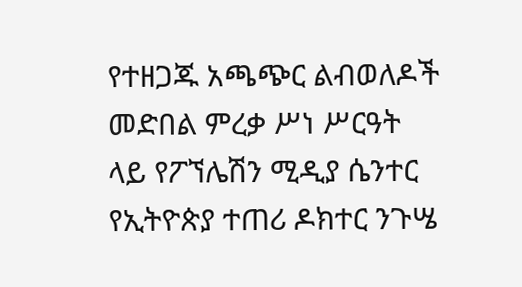የተዘጋጁ አጫጭር ልብወለዶች መድበል ምረቃ ሥነ ሥርዓት ላይ የፖኘሌሽን ሚዲያ ሴንተር የኢትዮጵያ ተጠሪ ዶክተር ንጉሤ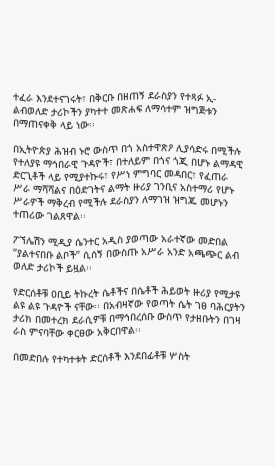ተፈራ እንደተናገሩት፣ በቅርቡ በዘጠኝ ደራስያን የተጻፉ ኢ-ልብወለድ ታሪኮችን ያካተተ መጽሐፍ ለማሳተም ዝግጅቱን በማጠናቀቅ ላይ ነው፡፡

በኢትዮጵያ ሕዝብ ኑሮ ውስጥ በጎ አስተዋጽዖ ሊያሳድሩ በሚችሉ የተለያዩ ማኅበራዊ ጉዳዮች፣ በተለይም በጎና ጎጂ በሆኑ ልማዳዊ ድርጊቶች ላይ የሚያተኩሩ፣ የሥነ ምግባር መዳበር፣ የፈጠራ ሥራ ማሻሻልና በዕድገትና ልማት ዙሪያ ገንቢና አስተማሪ የሆኑ ሥራዎች ማቅረብ የሚችሉ ደራስያን ለማገዝ ዝግጁ መሆኑን ተጠሪው ገልጸዋል፡፡

ፖኘሌሽን ሚዲያ ሴንተር አዲስ ያወጣው አራተኛው መድበል “ያልተናበቡ ልቦች” ሲሰኝ በውስጡ አሥራ አንድ አጫጭር ልብ ወለድ ታሪኮች ይዟል፡፡

የድርሰቶቹ ዐቢይ ትኩረት ሴቶችና በሴቶች ሕይወት ዙሪያ የሚታዩ ልዩ ልዩ ጉዳዮች ናቸው፡፡ በአብዛኛው የወጣት ሴት ገፀ ባሕርያትን ታሪክ በመተረክ ደራሲዎቹ በማኅበረሰቡ ውስጥ የታዘቡትን በገዛ ራስ ምናባቸው ቀርፀው አቅርበዋል፡፡

በመድበሉ የተካተቱት ድርሰቶች እንደበፊቶቹ ሦስት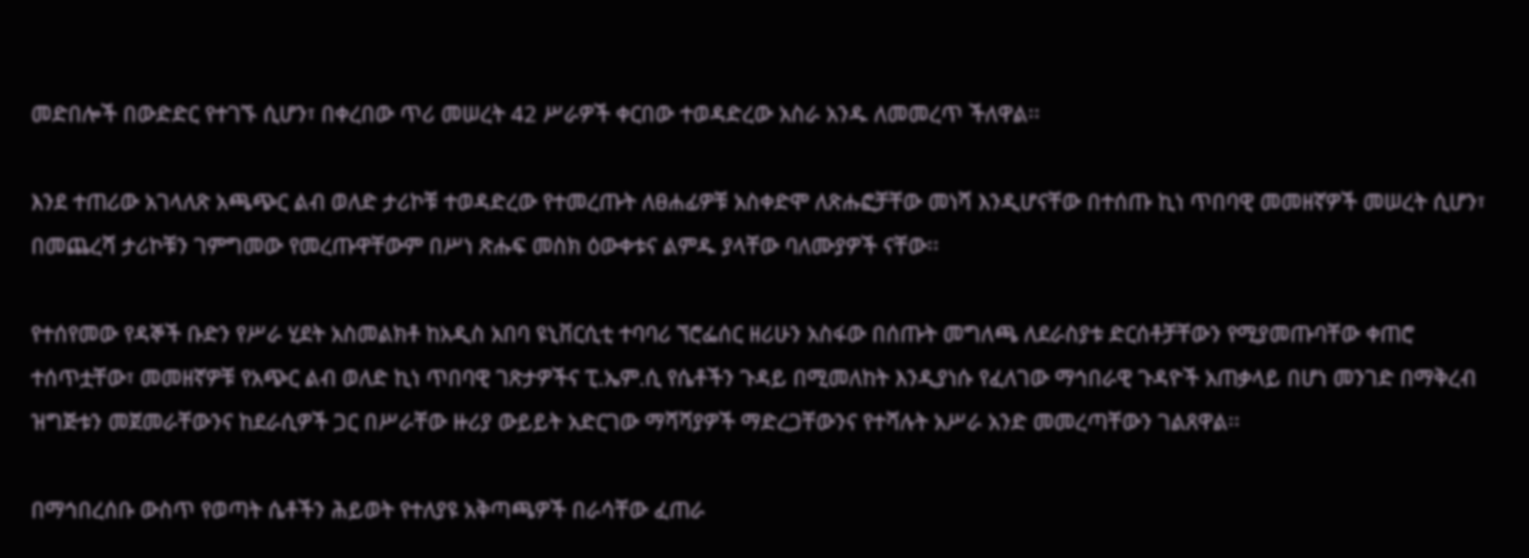መድበሎች በውድድር የተገኙ ሲሆን፣ በቀረበው ጥሪ መሠረት 42 ሥራዎች ቀርበው ተወዳድረው አስራ አንዱ ለመመረጥ ችለዋል፡፡

እንደ ተጠሪው አገላለጽ አጫጭር ልብ ወለድ ታሪኮቹ ተወዳድረው የተመረጡት ለፀሐፊዎቹ አስቀድሞ ለጽሑፎቻቸው መነሻ እንዲሆናቸው በተሰጡ ኪነ ጥበባዊ መመዘኛዎች መሠረት ሲሆን፣ በመጨረሻ ታሪኮቹን ገምግመው የመረጡዋቸውም በሥነ ጽሑፍ መስክ ዕውቀቱና ልምዱ ያላቸው ባለሙያዎች ናቸው፡፡

የተሰየመው የዳኞች ቡድን የሥራ ሂደት አስመልክቶ ከአዲስ አበባ ዩኒቨርሲቲ ተባባሪ ኘሮፌሰር ዘሪሁን አስፋው በሰጡት መግለጫ ለደራስያቱ ድርሰቶቻቸውን የሚያመጡባቸው ቀጠሮ ተሰጥቷቸው፣ መመዘኛዎቹ የአጭር ልብ ወለድ ኪነ ጥበባዊ ገጽታዎችና ፒ.ኤም.ሲ የሴቶችን ጉዳይ በሚመለከት እንዲያነሱ የፈለገው ማኅበራዊ ጉዳዮች አጠቃላይ በሆነ መንገድ በማቅረብ ዝግጅቱን መጀመራቸውንና ከደራሲዎች ጋር በሥራቸው ዙሪያ ውይይት አድርገው ማሻሻያዎች ማድረጋቸውንና የተሻሉት አሥራ አንድ መመረጣቸውን ገልጸዋል፡፡

በማኅበረሰቡ ውስጥ የወጣት ሴቶችን ሕይወት የተለያዩ አቅጣጫዎች በራሳቸው ፈጠራ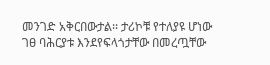መንገድ አቅርበውታል፡፡ ታሪኮቹ የተለያዩ ሆነው ገፀ ባሕርያቱ እንደየፍላጎታቸው በመረጧቸው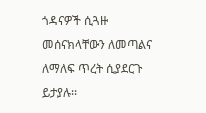ጎዳናዎች ሲጓዙ መሰናክላቸውን ለመጣልና ለማለፍ ጥረት ሲያደርጉ ይታያሉ፡፡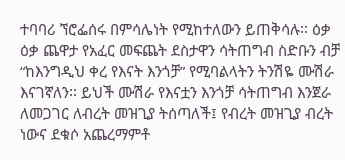ተባባሪ ኘሮፌሰሩ በምሳሌነት የሚከተለውን ይጠቅሳሉ፡፡ ዕቃ ዕቃ ጨዋታ የአፈር መፍጨት ደስታዋን ሳትጠግብ ስድቡን ብቻ “ከእንግዲህ ቀረ የእናት እንጎቻ” የሚባልላትን ትንሽዬ ሙሽራ እናገኛለን፡፡ ይህች ሙሽራ የእናቷን እንጎቻ ሳትጠግብ እንጀራ ለመጋገር ለብረት መዝጊያ ትሰጣለች፤ የብረት መዝጊያ ብረት ነውና ደቁሶ አጨረማምቶ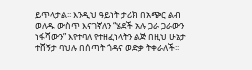ይጥላታል፡፡ እንዲህ ዓይነት ታሪክ በአጭር ልብ ወለዱ ውስጥ እናገኛለን “ሄደች አሉ ጋራ ጋራውን ነፋሻውን” እየተባለ የተዘፈነላትን ልጅ በዚህ ሁኔታ ተሸኝታ ባህሉ በሰጣት ጎዳና ወድቃ ትቀራለች፡፡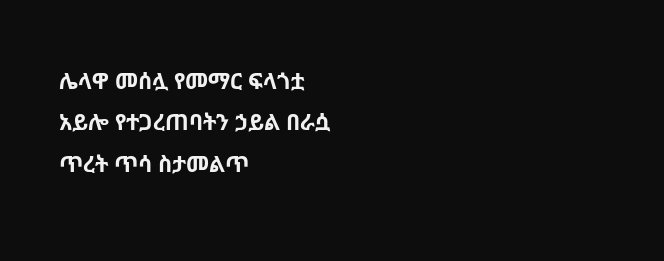ሌላዋ መሰሏ የመማር ፍላጎቷ አይሎ የተጋረጠባትን ኃይል በራሷ ጥረት ጥሳ ስታመልጥ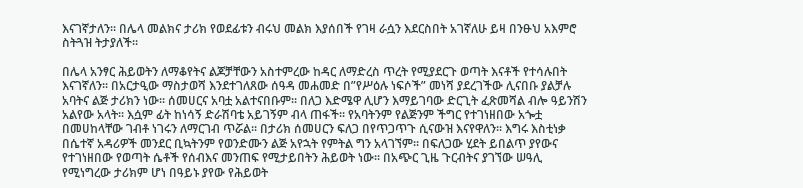እናገኛታለን፡፡ በሌላ መልክና ታሪክ የወደፊቱን ብሩህ መልክ እያሰበች የገዛ ራሷን እደርስበት አገኛለሁ ይዛ በንፁህ አእምሮ ስትጓዝ ትታያለች፡፡

በሌላ አንፃር ሕይወትን ለማቆየትና ልጆቻቸውን አስተምረው ከዳር ለማድረስ ጥረት የሚያደርጉ ወጣት እናቶች የተሳሉበት እናገኛለን፡፡ በአርታዒው ማስታወሻ እንደተገለጸው ሰዓዳ መሐመድ በ”የሥዕሉ ነፍሶች” መነሻ ያደረገችው ሊናበቡ ያልቻሉ አባትና ልጅ ታሪክን ነው፡፡ ሰመሀርና አባቷ አልተናበቡም፡፡ በለጋ እድሜዋ ሊሆን እማይገባው ድርጊት ፈጽመሻል ብሎ ዓይንሽን አልየው አላት፡፡ እሷም ፊት ከነሳኝ ድራሽባቴ አይገኝም ብላ ጠፋች፡፡ የአባትንም የልጅንም ችግር የተገነዘበው አጐቷ በመሀከላቸው ገብቶ ነገሩን ለማርገብ ጥሯል፡፡ በታሪክ ሰመሀርን ፍለጋ በየጥጋጥጉ ሲናውዝ እናየዋለን፡፡ እግሩ እስቲነቃ በሴተኛ አዳሪዎች መንደር ቢኳትንም የወንድሙን ልጅ አየኋት የምትል ግን አላገኘም፡፡ በፍለጋው ሂደት ይበልጥ ያየውና የተገነዘበው የወጣት ሴቶች የሰብእና መንጠፍ የሚታይበትን ሕይወት ነው፡፡ በአጭር ጊዜ ጉርብትና ያገኘው ሠዓሊ የሚነግረው ታሪክም ሆነ በዓይኑ ያየው የሕይወት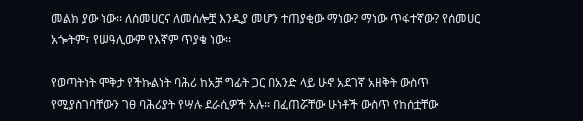መልክ ያው ነው፡፡ ለሰመሀርና ለመሰሎቿ እንዲያ መሆን ተጠያቂው ማነው? ማነው ጥፋተኛው? የሰመሀር አጐትም፣ የሠዓሊውም የእኛም ጥያቄ ነው፡፡

የወጣትነት ሞቅታ የችኩልነት ባሕሪ ከአቻ ግፊት ጋር በአንድ ላይ ሁኖ አደገኛ አዘቅት ውስጥ የሚያስገባቸውን ገፀ ባሕሪያት የሣሉ ደራሲዎች አሉ፡፡ በፈጠሯቸው ሁነቶች ውስጥ የከሰቷቸው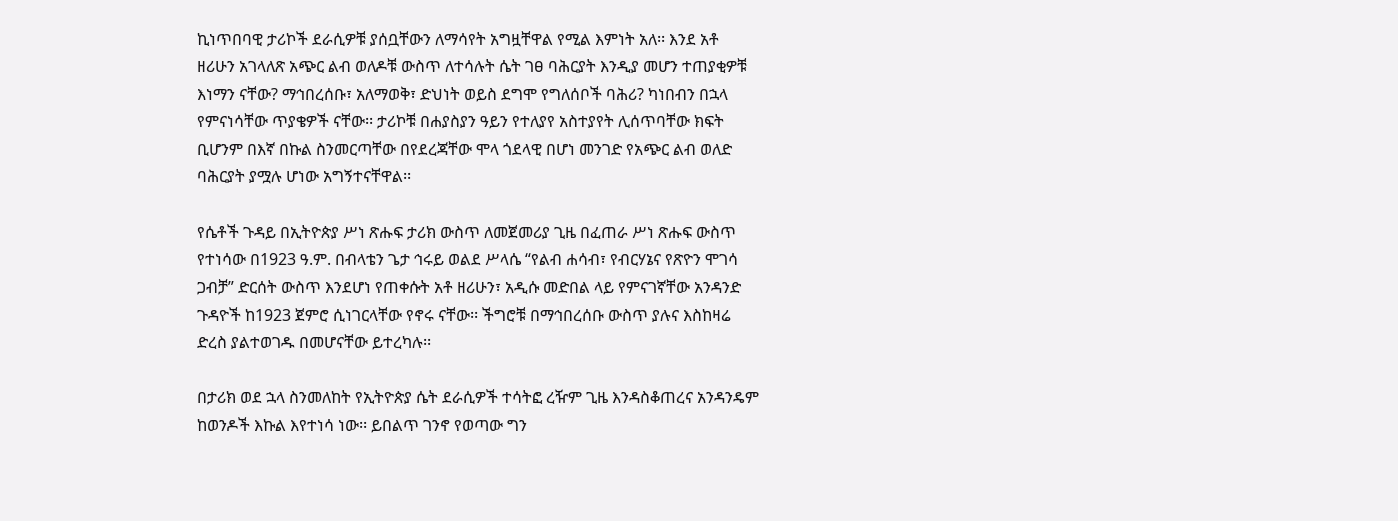ኪነጥበባዊ ታሪኮች ደራሲዎቹ ያሰቧቸውን ለማሳየት አግዟቸዋል የሚል እምነት አለ፡፡ እንደ አቶ ዘሪሁን አገላለጽ አጭር ልብ ወለዶቹ ውስጥ ለተሳሉት ሴት ገፀ ባሕርያት እንዲያ መሆን ተጠያቂዎቹ እነማን ናቸው? ማኅበረሰቡ፣ አለማወቅ፣ ድህነት ወይስ ደግሞ የግለሰቦች ባሕሪ? ካነበብን በኋላ የምናነሳቸው ጥያቄዎች ናቸው፡፡ ታሪኮቹ በሐያስያን ዓይን የተለያየ አስተያየት ሊሰጥባቸው ክፍት ቢሆንም በእኛ በኩል ስንመርጣቸው በየደረጃቸው ሞላ ጎደላዊ በሆነ መንገድ የአጭር ልብ ወለድ ባሕርያት ያሟሉ ሆነው አግኝተናቸዋል፡፡

የሴቶች ጉዳይ በኢትዮጵያ ሥነ ጽሑፍ ታሪክ ውስጥ ለመጀመሪያ ጊዜ በፈጠራ ሥነ ጽሑፍ ውስጥ የተነሳው በ1923 ዓ.ም. በብላቴን ጌታ ኅሩይ ወልደ ሥላሴ “የልብ ሐሳብ፣ የብርሃኔና የጽዮን ሞገሳ ጋብቻ” ድርሰት ውስጥ እንደሆነ የጠቀሱት አቶ ዘሪሁን፣ አዲሱ መድበል ላይ የምናገኛቸው አንዳንድ ጉዳዮች ከ1923 ጀምሮ ሲነገርላቸው የኖሩ ናቸው፡፡ ችግሮቹ በማኅበረሰቡ ውስጥ ያሉና እስከዛሬ ድረስ ያልተወገዱ በመሆናቸው ይተረካሉ፡፡

በታሪክ ወደ ኋላ ስንመለከት የኢትዮጵያ ሴት ደራሲዎች ተሳትፎ ረዥም ጊዜ እንዳስቆጠረና አንዳንዴም ከወንዶች እኩል እየተነሳ ነው፡፡ ይበልጥ ገንኖ የወጣው ግን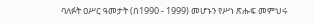ባለፉት ዐሥር ዓመታት (በ1990 - 1999) መሆኑን የሥነ ጽሑፍ መምህሩ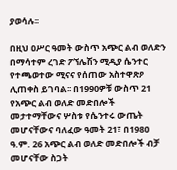ያወሳሉ፡፡

በዚህ ዐሥር ዓመት ውስጥ አጭር ልብ ወለድን በማሳተም ረገድ ፖኘሌሽን ሚዲያ ሴንተር የተጫወተው ሚናና የሰጠው አስተዋጽዖ ሊጠቀስ ይገባል፡፡ በ1990ዎቹ ውስጥ 21 የአጭር ልብ ወለድ መድበሎች መታተማቸውና ሦስቱ የሴንተሩ ውጤት መሆናቸውና ባለፈው ዓመት 21፣ በ198ዐ ዓ.ም. 26 አጭር ልብ ወለድ መድበሎች ብቻ መሆናቸው ስጋት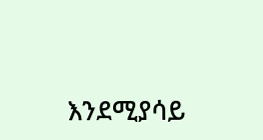እንደሚያሳይ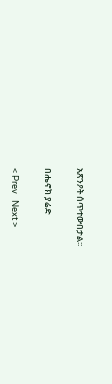አጽንዖት ሰጥተውበታል፡፡

በሔኖክ ያሬድ

< Prev   Next >